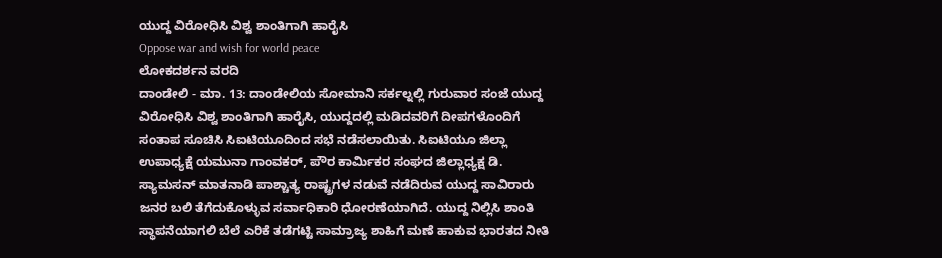ಯುದ್ದ ವಿರೋಧಿಸಿ ವಿಶ್ವ ಶಾಂತಿಗಾಗಿ ಹಾರೈಸಿ
Oppose war and wish for world peace
ಲೋಕದರ್ಶನ ವರದಿ
ದಾಂಡೇಲಿ - ಮಾ. 13: ದಾಂಡೇಲಿಯ ಸೋಮಾನಿ ಸರ್ಕಲ್ನಲ್ಲಿ ಗುರುವಾರ ಸಂಜೆ ಯುದ್ದ ವಿರೋಧಿಸಿ ವಿಶ್ವ ಶಾಂತಿಗಾಗಿ ಹಾರೈಸಿ, ಯುದ್ದದಲ್ಲಿ ಮಡಿದವರಿಗೆ ದೀಪಗಳೊಂದಿಗೆ ಸಂತಾಪ ಸೂಚಿಸಿ ಸಿಐಟಿಯೂದಿಂದ ಸಭೆ ನಡೆಸಲಾಯಿತು. ಸಿಐಟಿಯೂ ಜಿಲ್ಲಾ ಉಪಾಧ್ಯಕ್ಷೆ ಯಮುನಾ ಗಾಂವಕರ್, ಪೌರ ಕಾರ್ಮಿಕರ ಸಂಘದ ಜಿಲ್ಲಾಧ್ಯಕ್ಷ ಡಿ. ಸ್ಯಾಮಸನ್ ಮಾತನಾಡಿ ಪಾಶ್ಚಾತ್ಯ ರಾಷ್ಟ್ರಗಳ ನಡುವೆ ನಡೆದಿರುವ ಯುದ್ದ ಸಾವಿರಾರು ಜನರ ಬಲಿ ತೆಗೆದುಕೊಳ್ಳುವ ಸರ್ವಾಧಿಕಾರಿ ಧೋರಣೆಯಾಗಿದೆ. ಯುದ್ದ ನಿಲ್ಲಿಸಿ ಶಾಂತಿ ಸ್ಥಾಪನೆಯಾಗಲಿ ಬೆಲೆ ಎರಿಕೆ ತಡೆಗಟ್ಟಿ ಸಾಮ್ರಾಜ್ಯ ಶಾಹಿಗೆ ಮಣೆ ಹಾಕುವ ಭಾರತದ ನೀತಿ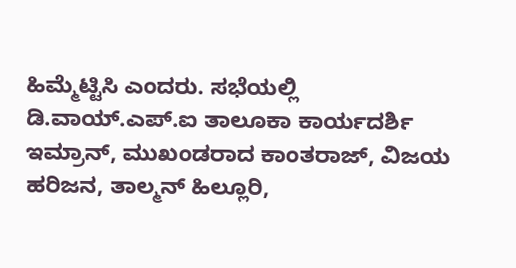ಹಿಮ್ಮೆಟ್ಟಿಸಿ ಎಂದರು. ಸಭೆಯಲ್ಲಿ ಡಿ.ವಾಯ್.ಎಪ್.ಐ ತಾಲೂಕಾ ಕಾರ್ಯದರ್ಶಿ ಇಮ್ರಾನ್, ಮುಖಂಡರಾದ ಕಾಂತರಾಜ್, ವಿಜಯ ಹರಿಜನ, ತಾಲ್ಮನ್ ಹಿಲ್ಲೂರಿ,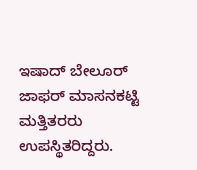ಇಷಾದ್ ಬೇಲೂರ್ ಜಾಫರ್ ಮಾಸನಕಟ್ಟಿ ಮತ್ತಿತರರು ಉಪಸ್ಥಿತರಿದ್ದರು.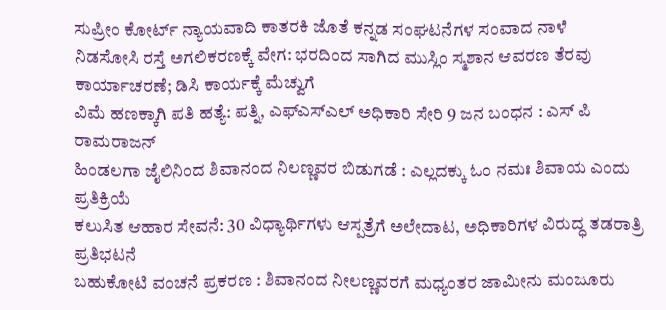ಸುಪ್ರೀಂ ಕೋರ್ಟ್ ನ್ಯಾಯವಾದಿ ಕಾತರಕಿ ಜೊತೆ ಕನ್ನಡ ಸಂಘಟನೆಗಳ ಸಂವಾದ ನಾಳೆ
ನಿಡಸೋಸಿ ರಸ್ತೆ ಅಗಲಿಕರಣಕ್ಕೆ ವೇಗ: ಭರದಿಂದ ಸಾಗಿದ ಮುಸ್ಲಿಂ ಸ್ಮಶಾನ ಆವರಣ ತೆರವು ಕಾರ್ಯಾಚರಣೆ; ಡಿಸಿ ಕಾರ್ಯಕ್ಕೆ ಮೆಚ್ವುಗೆ
ವಿಮೆ ಹಣಕ್ಕಾಗಿ ಪತಿ ಹತ್ಯೆ: ಪತ್ನಿ, ಎಫ್ಎಸ್ಎಲ್ ಅಧಿಕಾರಿ ಸೇರಿ 9 ಜನ ಬಂಧನ : ಎಸ್ ಪಿ ರಾಮರಾಜನ್
ಹಿಂಡಲಗಾ ಜೈಲಿನಿಂದ ಶಿವಾನಂದ ನಿಲಣ್ಣವರ ಬಿಡುಗಡೆ : ಎಲ್ಲದಕ್ಕು ಓಂ ನಮಃ ಶಿವಾಯ ಎಂದು ಪ್ರತಿಕ್ರಿಯೆ
ಕಲುಸಿತ ಆಹಾರ ಸೇವನೆ: 30 ವಿಧ್ಯಾರ್ಥಿಗಳು ಆಸ್ಪತ್ರೆಗೆ ಅಲೇದಾಟ, ಅಧಿಕಾರಿಗಳ ವಿರುದ್ಧ ತಡರಾತ್ರಿ ಪ್ರತಿಭಟನೆ
ಬಹುಕೋಟಿ ವಂಚನೆ ಪ್ರಕರಣ : ಶಿವಾನಂದ ನೀಲಣ್ಣವರಗೆ ಮಧ್ಯಂತರ ಜಾಮೀನು ಮಂಜೂರು